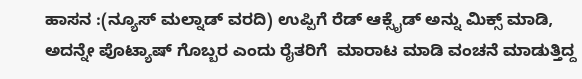ಹಾಸನ :(ನ್ಯೂಸ್ ಮಲ್ನಾಡ್ ವರದಿ) ಉಪ್ಪಿಗೆ ರೆಡ್ ಆಕ್ಸೈಡ್ ಅನ್ನು ಮಿಕ್ಸ್ ಮಾಡಿ, ಅದನ್ನೇ ಪೊಟ್ಯಾಷ್ ಗೊಬ್ಬರ ಎಂದು ರೈತರಿಗೆ  ಮಾರಾಟ ಮಾಡಿ ವಂಚನೆ ಮಾಡುತ್ತಿದ್ದ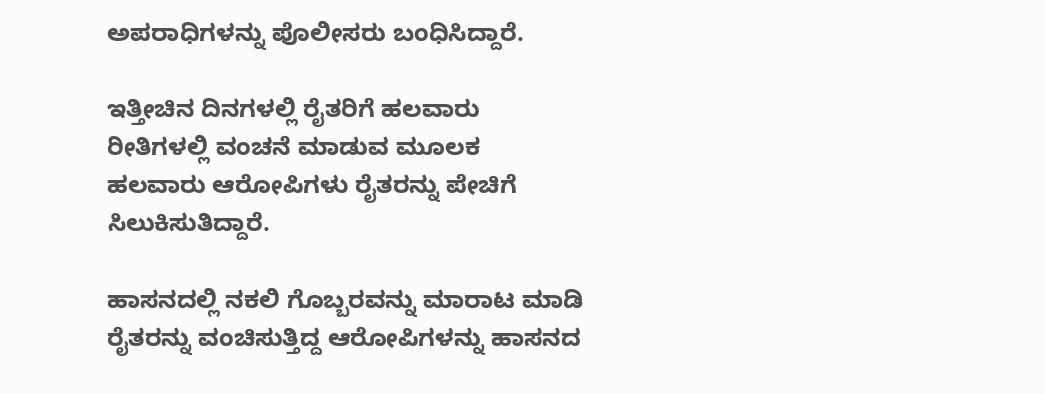ಅಪರಾಧಿಗಳನ್ನು ಪೊಲೀಸರು ಬಂಧಿಸಿದ್ದಾರೆ.

ಇತ್ತೀಚಿನ ದಿನಗಳಲ್ಲಿ ರೈತರಿಗೆ ಹಲವಾರು ರೀತಿಗಳಲ್ಲಿ ವಂಚನೆ ಮಾಡುವ ಮೂಲಕ ಹಲವಾರು ಆರೋಪಿಗಳು ರೈತರನ್ನು ಪೇಚಿಗೆ ಸಿಲುಕಿಸುತಿದ್ದಾರೆ.

ಹಾಸನದಲ್ಲಿ ನಕಲಿ ಗೊಬ್ಬರವನ್ನು ಮಾರಾಟ ಮಾಡಿ ರೈತರನ್ನು ವಂಚಿಸುತ್ತಿದ್ದ ಆರೋಪಿಗಳನ್ನು ಹಾಸನದ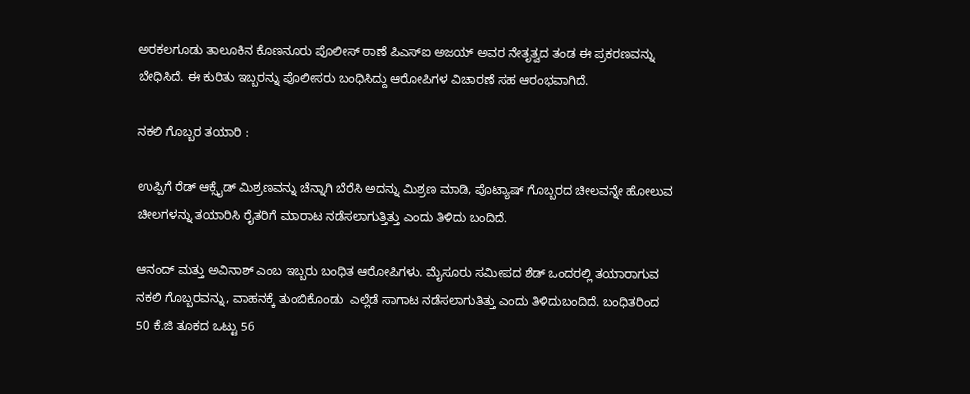ಅರಕಲಗೂಡು ತಾಲೂಕಿನ ಕೊಣನೂರು ಪೊಲೀಸ್ ಠಾಣೆ ಪಿಎಸ್‍ಐ ಅಜಯ್ ಅವರ ನೇತೃತ್ವದ ತಂಡ ಈ ಪ್ರಕರಣವನ್ನು ಬೇಧಿಸಿದೆ. ಈ ಕುರಿತು ಇಬ್ಬರನ್ನು ಪೊಲೀಸರು ಬಂಧಿಸಿದ್ದು ಆರೋಪಿಗಳ ವಿಚಾರಣೆ ಸಹ ಆರಂಭವಾಗಿದೆ.

ನಕಲಿ ಗೊಬ್ಬರ ತಯಾರಿ :

ಉಪ್ಪಿಗೆ ರೆಡ್ ಆಕ್ಸೈಡ್ ಮಿಶ್ರಣವನ್ನು ಚೆನ್ನಾಗಿ ಬೆರೆಸಿ ಅದನ್ನು ಮಿಶ್ರಣ ಮಾಡಿ, ಪೊಟ್ಯಾಷ್ ಗೊಬ್ಬರದ ಚೀಲವನ್ನೇ ಹೋಲುವ ಚೀಲಗಳನ್ನು ತಯಾರಿಸಿ ರೈತರಿಗೆ ಮಾರಾಟ ನಡೆಸಲಾಗುತ್ತಿತ್ತು ಎಂದು ತಿಳಿದು ಬಂದಿದೆ.

ಆನಂದ್ ಮತ್ತು ಅವಿನಾಶ್ ಎಂಬ ಇಬ್ಬರು ಬಂಧಿತ ಆರೋಪಿಗಳು. ಮೈಸೂರು ಸಮೀಪದ ಶೆಡ್ ಒಂದರಲ್ಲಿ ತಯಾರಾಗುವ ನಕಲಿ ಗೊಬ್ಬರವನ್ನು, ವಾಹನಕ್ಕೆ ತುಂಬಿಕೊಂಡು  ಎಲ್ಲೆಡೆ ಸಾಗಾಟ ನಡೆಸಲಾಗುತಿತ್ತು ಎಂದು ತಿಳಿದುಬಂದಿದೆ. ಬಂಧಿತರಿಂದ 50 ಕೆ.ಜಿ ತೂಕದ ಒಟ್ಟು 56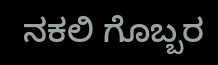ನಕಲಿ ಗೊಬ್ಬರ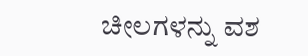ಚೀಲಗಳನ್ನು ವಶ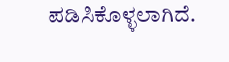ಪಡಿಸಿಕೊಳ್ಳಲಾಗಿದೆ.